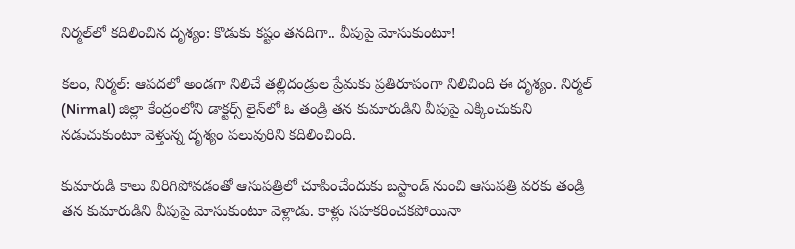నిర్మల్‌లో కదిలించిన దృశ్యం: కొడుకు కష్టం తనదిగా.. వీపుపై మోసుకుంటూ!

కలం, నిర్మల్: ఆపదలో అండగా నిలిచే తల్లిదండ్రుల ప్రేమకు ప్రతిరూపంగా నిలిచింది ఈ దృశ్యం. నిర్మల్ (Nirmal) జిల్లా కేంద్రంలోని డాక్టర్స్ లైన్‌లో ఓ తండ్రి తన కుమారుడిని వీపుపై ఎక్కించుకుని నడుచుకుంటూ వెళ్తున్న దృశ్యం పలువురిని కదిలించింది.

కుమారుడి కాలు విరిగిపోవడంతో ఆసుపత్రిలో చూపించేందుకు బస్టాండ్‌ నుంచి ఆసుపత్రి వరకు తండ్రి తన కుమారుడిని వీపుపై మోసుకుంటూ వెళ్లాడు. కాళ్లు సహకరించకపోయినా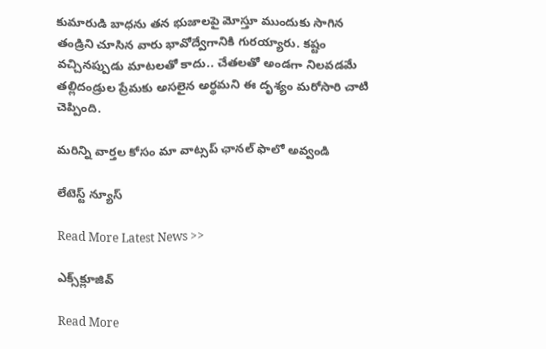కుమారుడి బాధను తన భుజాలపై మోస్తూ ముందుకు సాగిన తండ్రిని చూసిన వారు భావోద్వేగానికి గురయ్యారు. కష్టం వచ్చినప్పుడు మాటలతో కాదు.. చేతలతో అండగా నిలవడమే తల్లిదండ్రుల ప్రేమకు అసలైన అర్థమని ఈ దృశ్యం మరోసారి చాటి చెప్పింది.

మ‌రిన్ని వార్త‌ల కోసం మా వాట్స‌ప్ ఛాన‌ల్ ఫాలో అవ్వండి

లేటెస్ట్ న్యూస్‌

Read More Latest News >>

ఎక్స్‌క్లూజివ్‌

Read More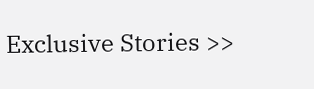Exclusive Stories >>